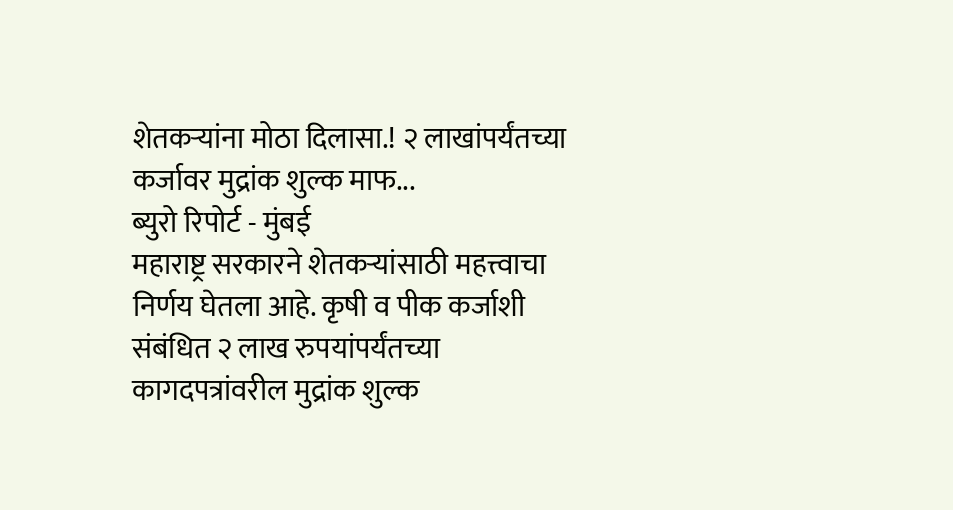शेतकऱ्यांना मोठा दिलासा.! २ लाखांपर्यंतच्या कर्जावर मुद्रांक शुल्क माफ...
ब्युरो रिपोर्ट - मुंबई
महाराष्ट्र सरकारने शेतकऱ्यांसाठी महत्त्वाचा निर्णय घेतला आहे. कृषी व पीक कर्जाशी संबंधित २ लाख रुपयांपर्यंतच्या कागदपत्रांवरील मुद्रांक शुल्क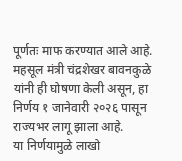पूर्णतः माफ करण्यात आले आहे.
महसूल मंत्री चंद्रशेखर बावनकुळे यांनी ही घोषणा केली असून, हा निर्णय १ जानेवारी २०२६ पासून राज्यभर लागू झाला आहे.
या निर्णयामुळे लाखो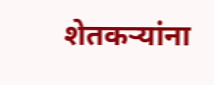शेतकऱ्यांना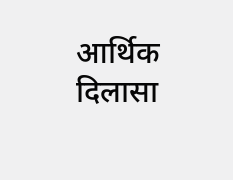आर्थिक दिलासा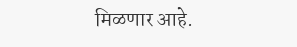मिळणार आहे.